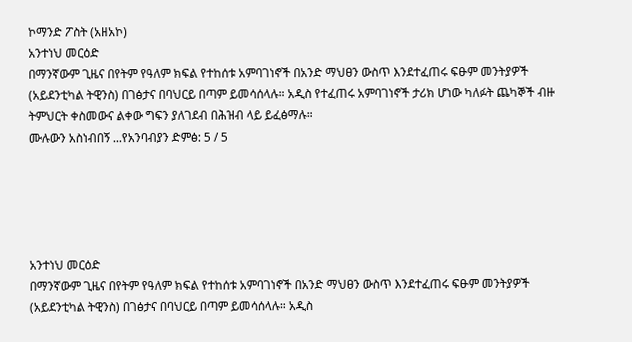ኮማንድ ፖስት (አዘአኮ)
አንተነህ መርዕድ
በማንኛውም ጊዜና በየትም የዓለም ክፍል የተከሰቱ አምባገነኖች በአንድ ማህፀን ውስጥ እንደተፈጠሩ ፍፁም መንትያዎች (አይደንቲካል ትዊንስ) በገፅታና በባህርይ በጣም ይመሳሰላሉ። አዲስ የተፈጠሩ አምባገነኖች ታሪክ ሆነው ካለፉት ጨካኞች ብዙ ትምህርት ቀስመውና ልቀው ግፍን ያለገደብ በሕዝብ ላይ ይፈፅማሉ።
ሙሉውን አስነብበኝ ...የአንባብያን ድምፅ: 5 / 5





አንተነህ መርዕድ
በማንኛውም ጊዜና በየትም የዓለም ክፍል የተከሰቱ አምባገነኖች በአንድ ማህፀን ውስጥ እንደተፈጠሩ ፍፁም መንትያዎች (አይደንቲካል ትዊንስ) በገፅታና በባህርይ በጣም ይመሳሰላሉ። አዲስ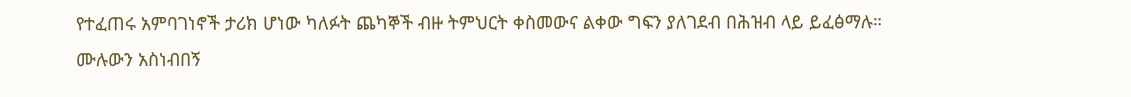የተፈጠሩ አምባገነኖች ታሪክ ሆነው ካለፉት ጨካኞች ብዙ ትምህርት ቀስመውና ልቀው ግፍን ያለገደብ በሕዝብ ላይ ይፈፅማሉ።
ሙሉውን አስነብበኝ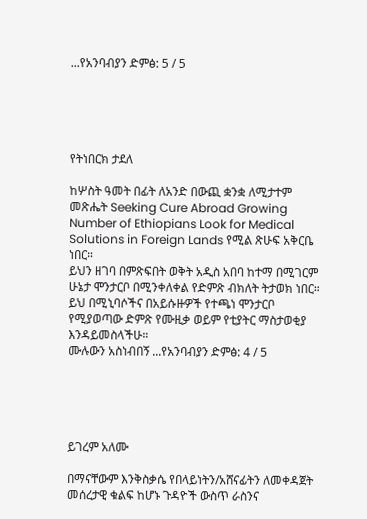...የአንባብያን ድምፅ: 5 / 5





የትነበርክ ታደለ

ከሦስት ዓመት በፊት ለአንድ በውጪ ቋንቋ ለሚታተም መጽሔት Seeking Cure Abroad Growing Number of Ethiopians Look for Medical Solutions in Foreign Lands የሚል ጽሁፍ አቅርቤ ነበር።
ይህን ዘገባ በምጽፍበት ወቅት አዲስ አበባ ከተማ በሚገርም ሁኔታ ሞንታርቦ በሚንቀለቀል የድምጽ ብክለት ትታወክ ነበር። ይህ በሚኒባሶችና በአይሱዙዎች የተጫነ ሞንታርቦ የሚያወጣው ድምጽ የሙዚቃ ወይም የቲያትር ማስታወቂያ እንዳይመስላችሁ።
ሙሉውን አስነብበኝ ...የአንባብያን ድምፅ: 4 / 5





ይገረም አለሙ

በማናቸውም እንቅስቃሴ የበላይነትን/አሸናፊትን ለመቀዳጀት መሰረታዊ ቁልፍ ከሆኑ ጉዳዮች ውስጥ ራስንና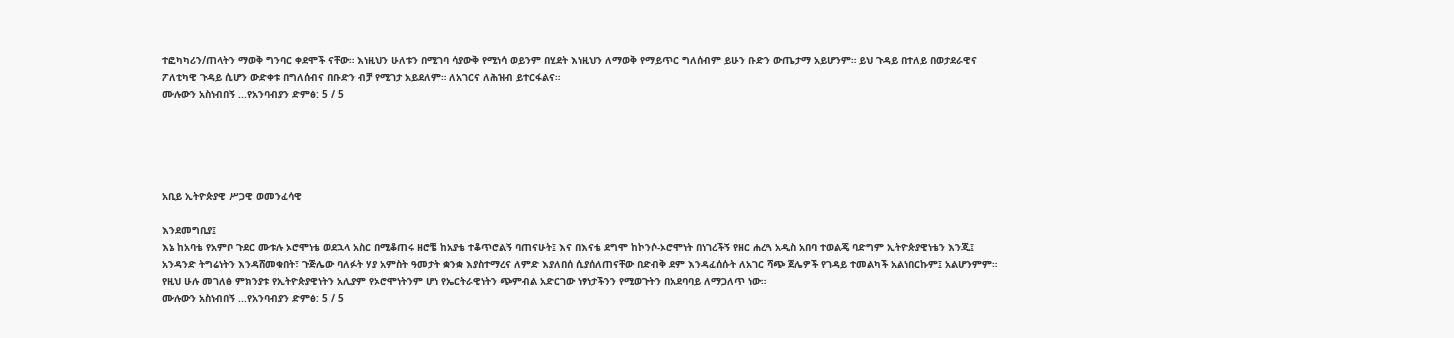ተፎካካሪን/ጠላትን ማወቅ ግንባር ቀደሞች ናቸው። እነዚህን ሁለቱን በሚገባ ሳያውቅ የሚነሳ ወይንም በሂደት እነዚህን ለማወቅ የማይጥር ግለሰብም ይሁን ቡድን ውጤታማ አይሆንም። ይህ ጉዳይ በተለይ በወታደራዊና ፖለቲካዊ ጉዳይ ሲሆን ውድቀቱ በግለሰብና በቡድን ብቻ የሚገታ አይደለም። ለአገርና ለሕዝብ ይተርፋልና።
ሙሉውን አስነብበኝ ...የአንባብያን ድምፅ: 5 / 5





አቢይ ኢትዮጵያዊ ሥጋዊ ወመንፈሳዊ

እንደመግቢያ፤
እኔ ከአባቴ የአምቦ ጉደር ሙቱሉ ኦሮሞነቴ ወደኋላ አስር በሚቆጠሩ ዘሮቼ ከአያቴ ተቆጥሮልኝ ባጠናሁት፤ እና በእናቴ ደግሞ ከኮንሶ-ኦሮሞነት በነገረችኝ የዘር ሐረጓ አዲስ አበባ ተወልጄ ባድግም ኢትዮጵያዊነቴን እንጂ፤ አንዳንድ ትግሬነትን እንዳሸመቁበት፣ ጉጅሌው ባለፉት ሃያ አምስት ዓመታት ቋንቋ እያስተማረና ለምድ እያለበሰ ሲያሰለጠናቸው በድብቅ ደም እንዳፈሰሱት ለአገር ሻጭ ጀሌዎች የገዳይ ተመልካች አልነበርኩም፤ አልሆንምም። የዚህ ሁሉ መገለፅ ምክንያቱ የኢትዮጵያዊነትን አሊያም የኦሮሞነትንም ሆነ የኤርትራዊነትን ጭምብል አድርገው ነፃነታችንን የሚወጉትን በአደባባይ ለማጋለጥ ነው።
ሙሉውን አስነብበኝ ...የአንባብያን ድምፅ: 5 / 5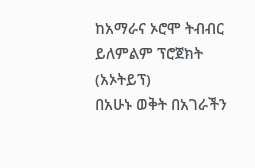ከአማራና ኦሮሞ ትብብር ይለምልም ፕሮጀክት (አኦትይፕ)
በአሁኑ ወቅት በአገራችን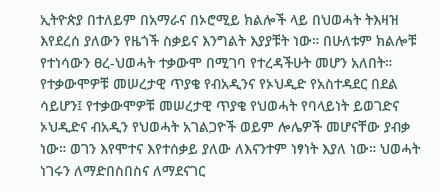ኢትዮጵያ በተለይም በአማራና በኦሮሚይ ክልሎች ላይ በህወሓት ትእዛዝ እየደረሰ ያለውን የዜጎች ስቃይና እንግልት እያያቹት ነው። በሁለቱም ክልሎቹ የተነሳውን ፀረ-ህወሓት ተቃውሞ በሚገባ የተረዳችሁት መሆን አለበት። የተቃውሞዎቹ መሠረታዊ ጥያቄ የብአዲንና የኦህዲድ የአስተዳደር በደል ሳይሆን፤ የተቃውሞዎቹ መሠረታዊ ጥያቄ የህወሓት የባላይነት ይወገድና ኦህዲድና ብአዲን የህወሓት አገልጋዮች ወይም ሎሌዎች መሆናቸው ያብቃ ነው። ወገን እየሞተና እየተሰቃይ ያለው ለእናንተም ነፃነት እያለ ነው። ህወሓት ነገሩን ለማድበስበስና ለማደናገር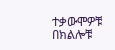ተቃውሞዎቹ በክልሎቹ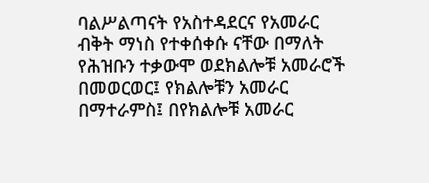ባልሥልጣናት የአስተዳደርና የአመራር ብቅት ማነስ የተቀሰቀሱ ናቸው በማለት የሕዝቡን ተቃውሞ ወደክልሎቹ አመራሮች በመወርወር፤ የክልሎቹን አመራር በማተራምስ፤ በየክልሎቹ አመራር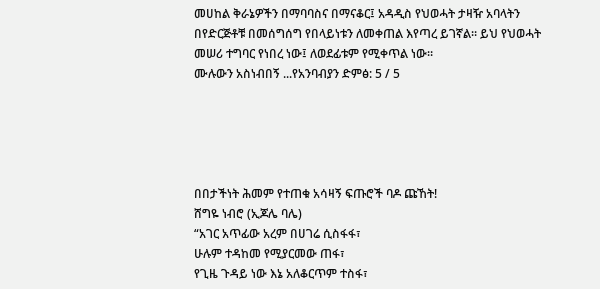መሀከል ቅራኔዎችን በማባባስና በማናቆር፤ አዳዲስ የህወሓት ታዛዥ አባላትን በየድርጅቶቹ በመሰግሰግ የበላይነቱን ለመቀጠል እየጣረ ይገኛል። ይህ የህወሓት መሠሪ ተግባር የነበረ ነው፤ ለወደፊቱም የሚቀጥል ነው።
ሙሉውን አስነብበኝ ...የአንባብያን ድምፅ: 5 / 5





በበታችነት ሕመም የተጠቁ አሳዛኝ ፍጡሮች ባዶ ጩኸት!
ሸግዬ ነብሮ (ኢጆሌ ባሌ)
“አገር አጥፊው አረም በሀገሬ ሲስፋፋ፣
ሁሉም ተዳከመ የሚያርመው ጠፋ፣
የጊዜ ጉዳይ ነው እኔ አለቆርጥም ተስፋ፣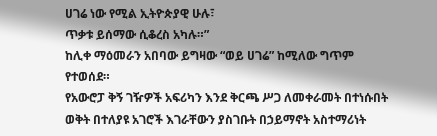ሀገሬ ነው የሚል ኢትዮጵያዊ ሁሉ፣
ጥቃቱ ይሰማው ሲቆረስ አካሉ።”
ከሊቀ ማዕመራን አበባው ይግዛው “ወይ ሀገሬ” ከሚለው ግጥም የተወሰደ።
የአውሮፓ ቅኝ ገዥዎች አፍሪካን እንደ ቅርጫ ሥጋ ለመቀራመት በተነሱበት ወቅት በተለያዩ አገሮች እገራቸውን ያስገቡት በኃይማኖት አስተማሪነት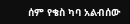ሰም የቄስ ካባ አልብሰው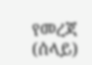የመረጃ (ሰላይ)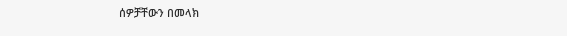ሰዎቻቸውን በመላክ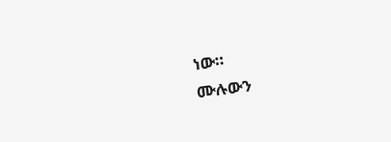ነው።
ሙሉውን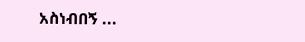አስነብበኝ ...